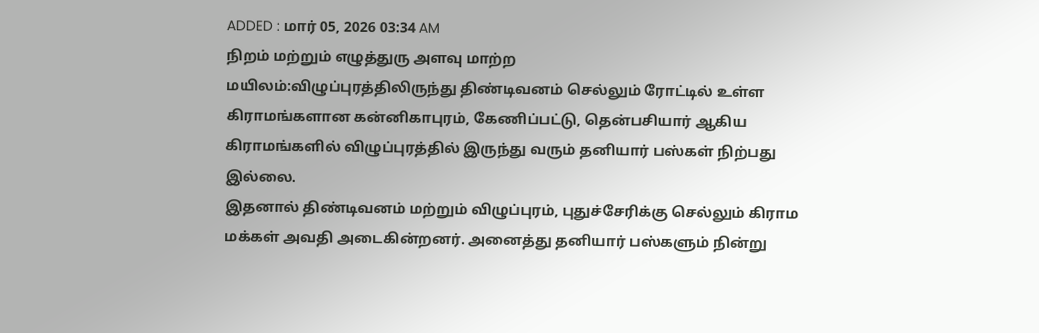ADDED : மார் 05, 2026 03:34 AM
நிறம் மற்றும் எழுத்துரு அளவு மாற்ற
மயிலம்:விழுப்புரத்திலிருந்து திண்டிவனம் செல்லும் ரோட்டில் உள்ள கிராமங்களான கன்னிகாபுரம், கேணிப்பட்டு, தென்பசியார் ஆகிய கிராமங்களில் விழுப்புரத்தில் இருந்து வரும் தனியார் பஸ்கள் நிற்பது இல்லை.
இதனால் திண்டிவனம் மற்றும் விழுப்புரம், புதுச்சேரிக்கு செல்லும் கிராம மக்கள் அவதி அடைகின்றனர். அனைத்து தனியார் பஸ்களும் நின்று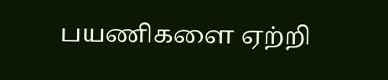பயணிகளை ஏற்றி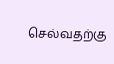செல்வதற்கு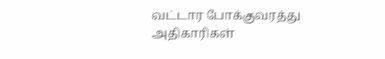வட்டார போக்குவரத்து அதிகாரிகள்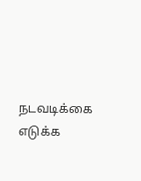நடவடிக்கை எடுக்க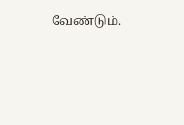வேண்டும்.